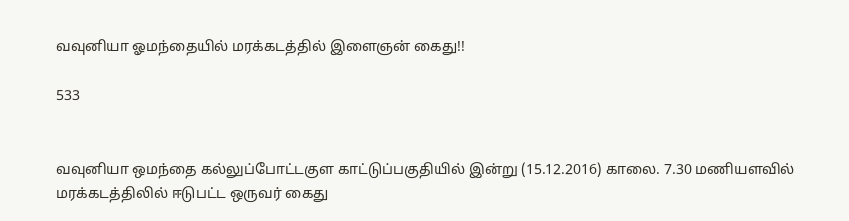வவுனியா ஓமந்தையில் மரக்கடத்தில் இளைஞன் கைது!!

533


வவுனியா ஒமந்தை கல்லுப்போட்டகுள காட்டுப்பகுதியில் இன்று (15.12.2016) காலை. 7.30 மணியளவில் மரக்கடத்திலில் ஈடுபட்ட ஒருவர் கைது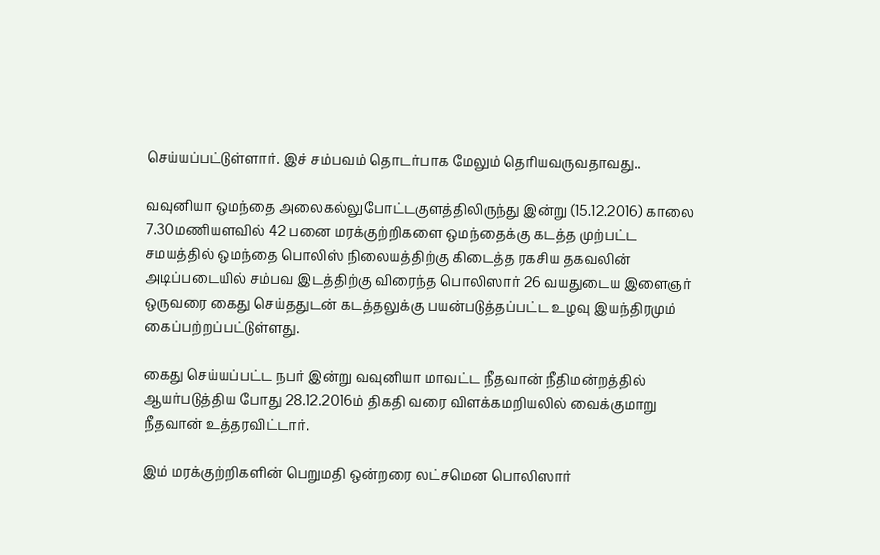செய்யப்பட்டுள்ளார். இச் சம்பவம் தொடர்பாக மேலும் தெரியவருவதாவது..

வவுனியா ஒமந்தை அலைகல்லுபோட்டகுளத்திலிருந்து இன்று (15.12.2016) காலை 7.30மணியளவில் 42 பனை மரக்குற்றிகளை ஒமந்தைக்கு கடத்த முற்பட்ட சமயத்தில் ஒமந்தை பொலிஸ் நிலையத்திற்கு கிடைத்த ரகசிய தகவலின் அடிப்படையில் சம்பவ இடத்திற்கு விரைந்த பொலிஸார் 26 வயதுடைய இளைஞர் ஒருவரை கைது செய்ததுடன் கடத்தலுக்கு பயன்படுத்தப்பட்ட உழவு இயந்திரமும் கைப்பற்றப்பட்டுள்ளது.

கைது செய்யப்பட்ட நபர் இன்று வவுனியா மாவட்ட நீதவான் நீதிமன்றத்தில் ஆயர்படுத்திய போது 28.12.2016ம் திகதி வரை விளக்கமறியலில் வைக்குமாறு நீதவான் உத்தரவிட்டார்.

இம் மரக்குற்றிகளின் பெறுமதி ஒன்றரை லட்சமென பொலிஸார்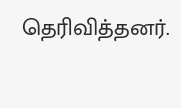தெரிவித்தனர்.